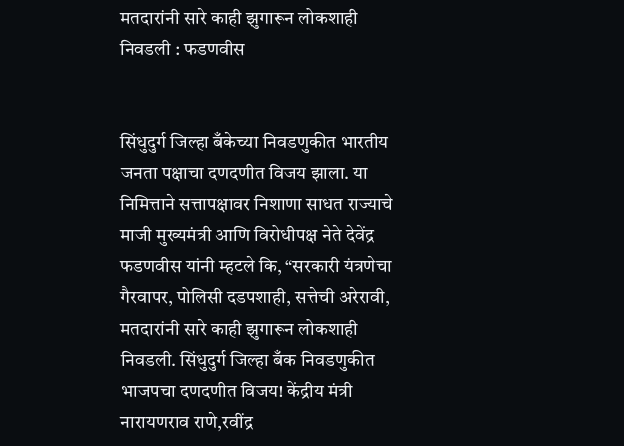मतदारांनी सारे काही झुगारून लोकशाही निवडली : फडणवीस


सिंधुदुर्ग जिल्हा बँकेच्या निवडणुकीत भारतीय जनता पक्षाचा दणदणीत विजय झाला. या निमित्ताने सत्तापक्षावर निशाणा साधत राज्याचे माजी मुख्यमंत्री आणि विरोधीपक्ष नेते देवेंद्र फडणवीस यांनी म्हटले कि, “सरकारी यंत्रणेचा गैरवापर, पोलिसी दडपशाही, सत्तेची अरेरावी, मतदारांनी सारे काही झुगारून लोकशाही निवडली. सिंधुदुर्ग जिल्हा बँक निवडणुकीत भाजपचा दणदणीत विजय! केंद्रीय मंत्री नारायणराव राणे,रवींद्र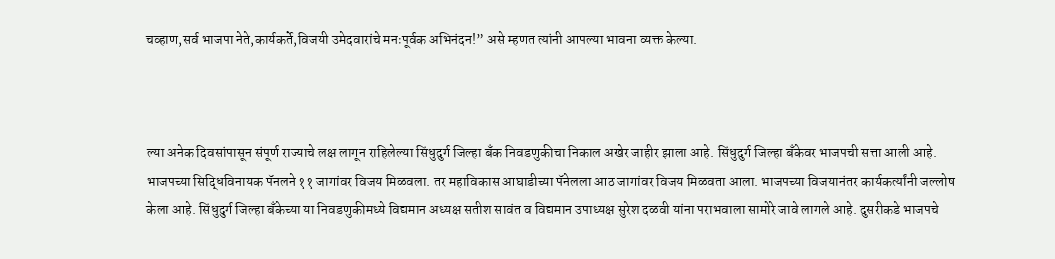चव्हाण,सर्व भाजपा नेते,कार्यकर्ते,विजयी उमेदवारांचे मनःपूर्वक अभिनंदन!” असे म्हणत त्यांनी आपल्या भावना व्यक्त केल्या.



ल्या अनेक दिवसांपासून संपूर्ण राज्याचे लक्ष लागून राहिलेल्या सिंधुदुर्ग जिल्हा बँक निवडणुकीचा निकाल अखेर जाहीर झाला आहे. सिंधुदुर्ग जिल्हा बँकेवर भाजपची सत्ता आली आहे. भाजपच्या सिद्धिविनायक पॅनलने ११ जागांवर विजय मिळवला. तर महाविकास आघाडीच्या पॅनेलला आठ जागांवर विजय मिळवता आला. भाजपच्या विजयानंतर कार्यकर्त्यांनी जल्लोष केला आहे. सिंधुदुर्ग जिल्हा बँकेच्या या निवडणुकीमध्ये विद्यमान अध्यक्ष सतीश सावंत व विद्यमान उपाध्यक्ष सुरेश दळवी यांना पराभवाला सामोरे जावे लागले आहे. दुसरीकडे भाजपचे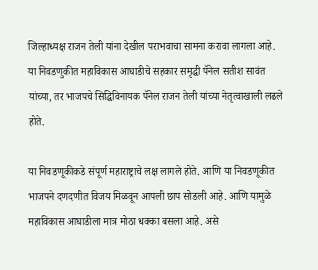जिल्हाध्यक्ष राजन तेली यांना देखील पराभवाचा सामना करावा लागला आहे. या निवडणुकीत महाविकास आघाडीचे सहकार समृद्धी पॅनेल सतीश सावंत यांच्या, तर भाजपचे सिद्धिविनायक पॅनेल राजन तेली यांच्या नेतृत्वाखाली लढले होते.

या निवडणूकीकडे संपूर्ण महाराष्ट्राचे लक्ष लागले होते. आणि या निवडणूकीत भाजपने दणदणीत विजय मिळवून आपली छाप सोडली आहे. आणि यामुळे महाविकास आघाडीला मात्र मोठा धक्का बसला आहे. असे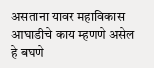असताना यावर महाविकास आघाडीचे काय म्हणणे असेल हे बघणे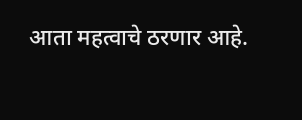आता महत्वाचे ठरणार आहे.